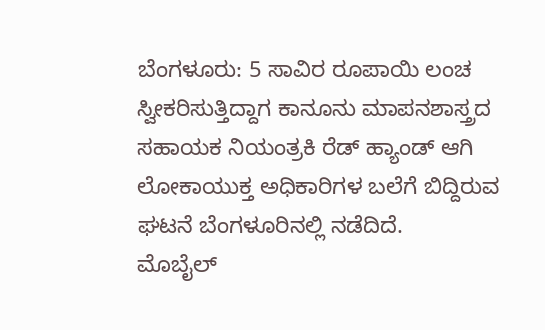ಬೆಂಗಳೂರು: 5 ಸಾವಿರ ರೂಪಾಯಿ ಲಂಚ ಸ್ವೀಕರಿಸುತ್ತಿದ್ದಾಗ ಕಾನೂನು ಮಾಪನಶಾಸ್ತ್ರದ ಸಹಾಯಕ ನಿಯಂತ್ರಕಿ ರೆಡ್ ಹ್ಯಾಂಡ್ ಆಗಿ ಲೋಕಾಯುಕ್ತ ಅಧಿಕಾರಿಗಳ ಬಲೆಗೆ ಬಿದ್ದಿರುವ ಘಟನೆ ಬೆಂಗಳೂರಿನಲ್ಲಿ ನಡೆದಿದೆ.
ಮೊಬೈಲ್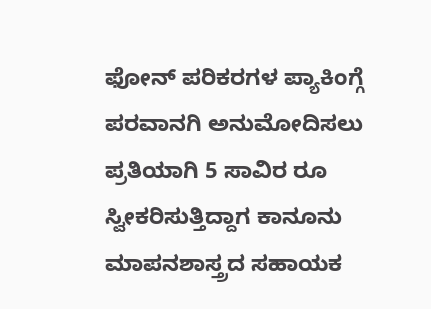ಫೋನ್ ಪರಿಕರಗಳ ಪ್ಯಾಕಿಂಗ್ಗೆ ಪರವಾನಗಿ ಅನುಮೋದಿಸಲು ಪ್ರತಿಯಾಗಿ 5 ಸಾವಿರ ರೂ ಸ್ವೀಕರಿಸುತ್ತಿದ್ದಾಗ ಕಾನೂನು ಮಾಪನಶಾಸ್ತ್ರದ ಸಹಾಯಕ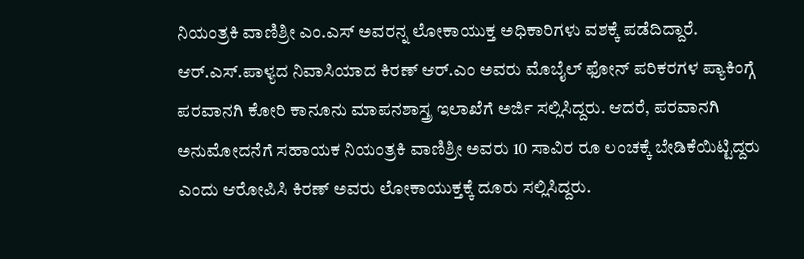ನಿಯಂತ್ರಕಿ ವಾಣಿಶ್ರೀ ಎಂ.ಎಸ್ ಅವರನ್ನ ಲೋಕಾಯುಕ್ತ ಅಧಿಕಾರಿಗಳು ವಶಕ್ಕೆ ಪಡೆದಿದ್ದಾರೆ.
ಆರ್.ಎಸ್.ಪಾಳ್ಯದ ನಿವಾಸಿಯಾದ ಕಿರಣ್ ಆರ್.ಎಂ ಅವರು ಮೊಬೈಲ್ ಫೋನ್ ಪರಿಕರಗಳ ಪ್ಯಾಕಿಂಗ್ಗೆ ಪರವಾನಗಿ ಕೋರಿ ಕಾನೂನು ಮಾಪನಶಾಸ್ತ್ರ ಇಲಾಖೆಗೆ ಅರ್ಜಿ ಸಲ್ಲಿಸಿದ್ದರು. ಆದರೆ, ಪರವಾನಗಿ ಅನುಮೋದನೆಗೆ ಸಹಾಯಕ ನಿಯಂತ್ರಕಿ ವಾಣಿಶ್ರೀ ಅವರು 10 ಸಾವಿರ ರೂ ಲಂಚಕ್ಕೆ ಬೇಡಿಕೆಯಿಟ್ಟಿದ್ದರು ಎಂದು ಆರೋಪಿಸಿ ಕಿರಣ್ ಅವರು ಲೋಕಾಯುಕ್ತಕ್ಕೆ ದೂರು ಸಲ್ಲಿಸಿದ್ದರು.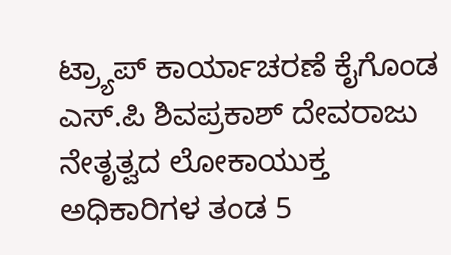ಟ್ರ್ಯಾಪ್ ಕಾರ್ಯಾಚರಣೆ ಕೈಗೊಂಡ ಎಸ್.ಪಿ ಶಿವಪ್ರಕಾಶ್ ದೇವರಾಜು ನೇತೃತ್ವದ ಲೋಕಾಯುಕ್ತ ಅಧಿಕಾರಿಗಳ ತಂಡ 5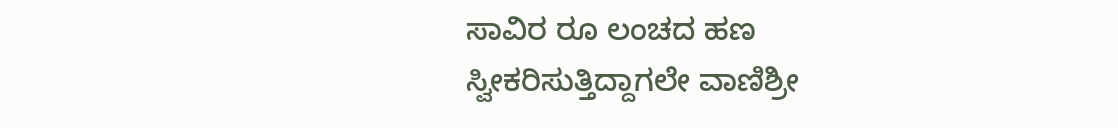ಸಾವಿರ ರೂ ಲಂಚದ ಹಣ ಸ್ವೀಕರಿಸುತ್ತಿದ್ದಾಗಲೇ ವಾಣಿಶ್ರೀ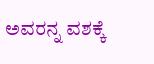ಅವರನ್ನ ವಶಕ್ಕೆ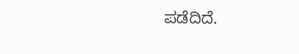ಪಡೆದಿದೆ.